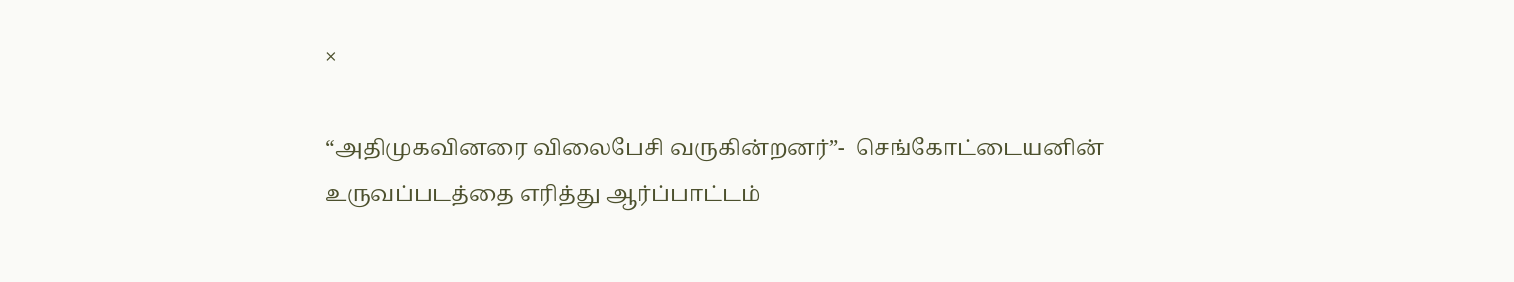×

“அதிமுகவினரை விலைபேசி வருகின்றனர்”-  செங்கோட்டையனின் உருவப்படத்தை எரித்து ஆர்ப்பாட்டம்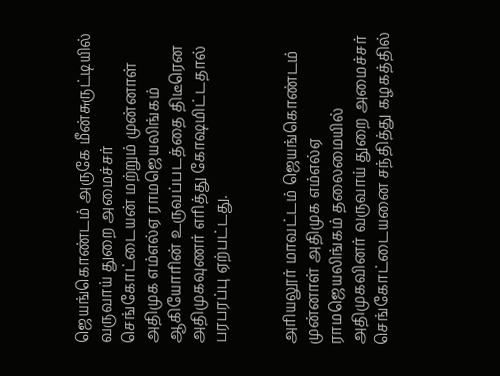ஜெயங்கொண்டம் அருகே மீன்சுருட்டியில் வருவாய் துறை அமைச்சர் செங்கோட்டையன் மற்றும் முன்னாள் அதிமுக எம்எல்ஏ ராமஜெயலிங்கம் ஆகியோரின் உருவப்படத்தை திடீரென அதிமுகவுணர் எரித்து கோஷமிட்டதால் பரபரப்பு ஏற்பட்டது.


அரியலூர் மாவட்டம் ஜெயங்கொண்டம் முன்னாள் அதிமுக எம்எல்ஏ ராமஜெயலிங்கம் தலைமையில் அதிமுகவினர் வருவாய் துறை அமைச்சர் செங்கோட்டையனை சந்தித்து கழகத்தில்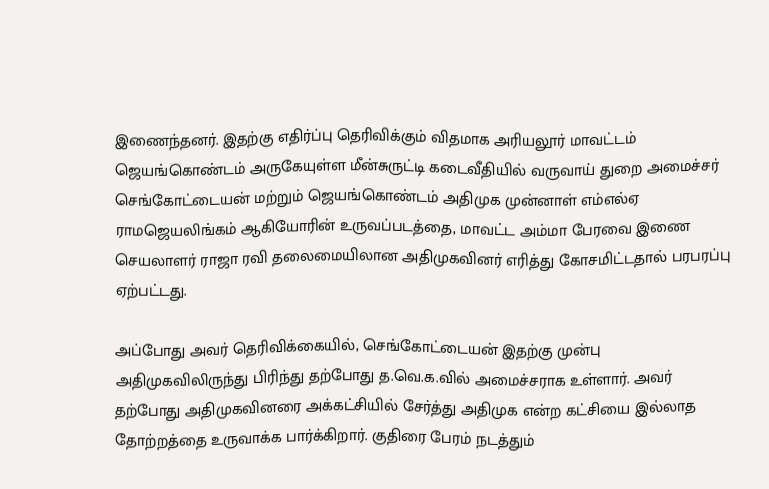இணைந்தனர். இதற்கு எதிர்ப்பு தெரிவிக்கும் விதமாக அரியலூர் மாவட்டம் ஜெயங்கொண்டம் அருகேயுள்ள மீன்சுருட்டி கடைவீதியில் வருவாய் துறை அமைச்சர் செங்கோட்டையன் மற்றும் ஜெயங்கொண்டம் அதிமுக முன்னாள் எம்எல்ஏ ராமஜெயலிங்கம் ஆகியோரின் உருவப்படத்தை, மாவட்ட அம்மா பேரவை இணை செயலாளர் ராஜா ரவி தலைமையிலான அதிமுகவினர் எரித்து கோசமிட்டதால் பரபரப்பு ஏற்பட்டது.

அப்போது அவர் தெரிவிக்கையில், செங்கோட்டையன் இதற்கு முன்பு அதிமுகவிலிருந்து பிரிந்து தற்போது த.வெ.க.வில் அமைச்சராக உள்ளார். அவர் தற்போது அதிமுகவினரை அக்கட்சியில் சேர்த்து அதிமுக என்ற கட்சியை இல்லாத தோற்றத்தை உருவாக்க பார்க்கிறார். குதிரை பேரம் நடத்தும்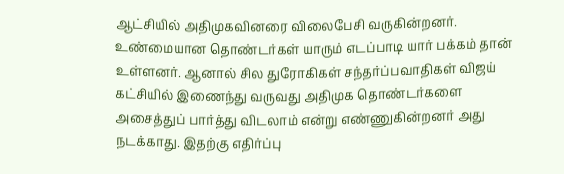ஆட்சியில் அதிமுகவினரை விலைபேசி வருகின்றனர். உண்மையான தொண்டர்கள் யாரும் எடப்பாடி யார் பக்கம் தான் உள்ளனர். ஆனால் சில துரோகிகள் சந்தர்ப்பவாதிகள் விஜய் கட்சியில் இணைந்து வருவது அதிமுக தொண்டர்களை அசைத்துப் பார்த்து விடலாம் என்று எண்ணுகின்றனர் அது நடக்காது. இதற்கு எதிர்ப்பு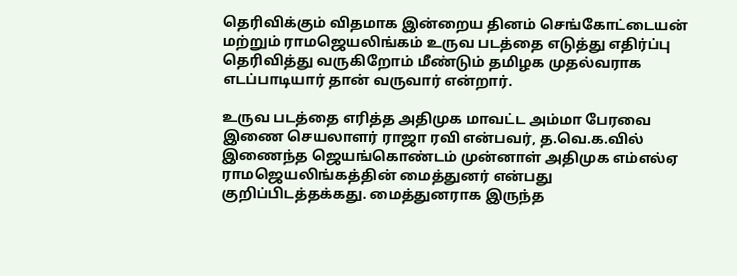தெரிவிக்கும் விதமாக இன்றைய தினம் செங்கோட்டையன் மற்றும் ராமஜெயலிங்கம் உருவ படத்தை எடுத்து எதிர்ப்பு தெரிவித்து வருகிறோம் மீண்டும் தமிழக முதல்வராக எடப்பாடியார் தான் வருவார் என்றார்.

உருவ படத்தை எரித்த அதிமுக மாவட்ட அம்மா பேரவை இணை செயலாளர் ராஜா ரவி என்பவர், த.வெ.க.வில் இணைந்த ஜெயங்கொண்டம் முன்னாள் அதிமுக எம்எல்ஏ ராமஜெயலிங்கத்தின் மைத்துனர் என்பது குறிப்பிடத்தக்கது. மைத்துனராக இருந்த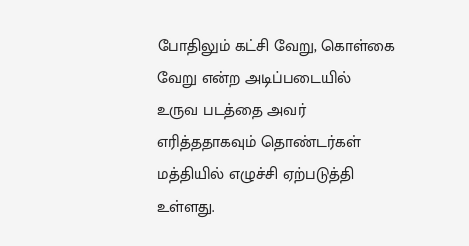போதிலும் கட்சி வேறு, கொள்கை வேறு என்ற அடிப்படையில் உருவ படத்தை அவர் எரித்ததாகவும் தொண்டர்கள் மத்தியில் எழுச்சி ஏற்படுத்தி உள்ளது.